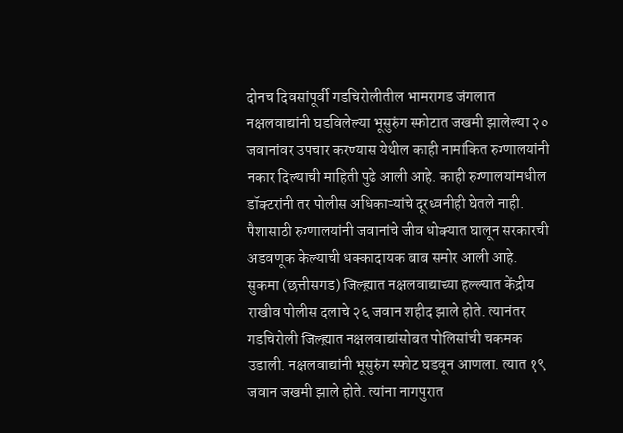दोनच दिवसांपूर्वी गडचिरोलीतील भामरागड जंगलात नक्षलवाद्यांनी घडविलेल्या भूसुरुंग स्फोटात जखमी झालेल्या २० जवानांवर उपचार करण्यास येथील काही नामांकित रुग्णालयांनी नकार दिल्याची माहिती पुढे आली आहे. काही रुग्णालयांमधील डॉक्टरांनी तर पोलीस अधिकाऱ्यांचे दूरध्वनीही घेतले नाही. पैशासाठी रुग्णालयांनी जवानांचे जीव धोक्यात घालून सरकारची अडवणूक केल्याची धक्कादायक बाब समोर आली आहे.
सुकमा (छत्तीसगड) जिल्ह्य़ात नक्षलवाद्याच्या हल्ल्यात केंद्रीय राखीव पोलीस दलाचे २६ जवान शहीद झाले होते. त्यानंतर गडचिरोली जिल्ह्य़ात नक्षलवाद्यांसोबत पोलिसांची चकमक उडाली. नक्षलवाद्यांनी भूसुरुंग स्फोट घडवून आणला. त्यात १९ जवान जखमी झाले होते. त्यांना नागपुरात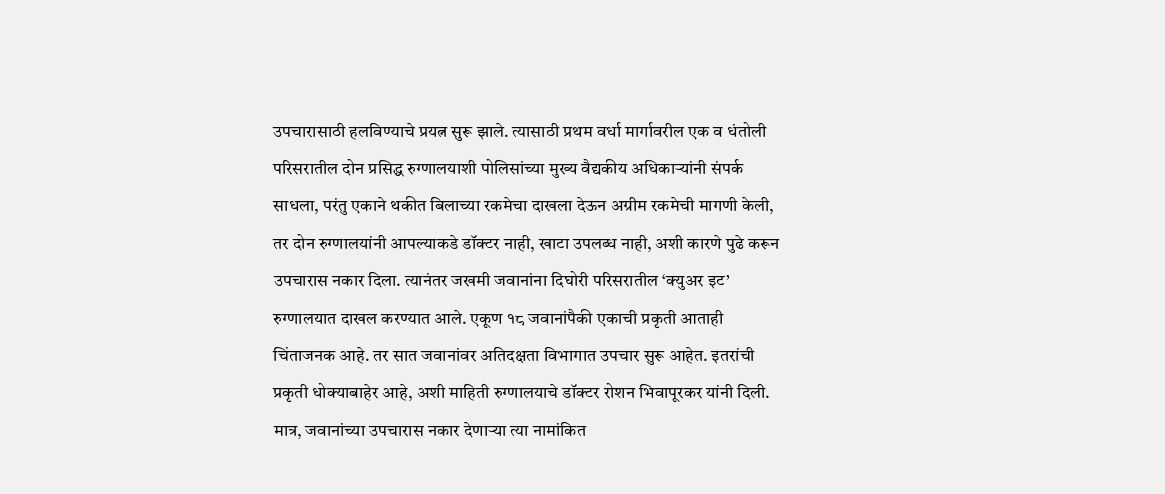उपचारासाठी हलविण्याचे प्रयत्न सुरू झाले. त्यासाठी प्रथम वर्धा मार्गावरील एक व धंतोली परिसरातील दोन प्रसिद्ध रुग्णालयाशी पोलिसांच्या मुख्य वैद्यकीय अधिकाऱ्यांनी संपर्क साधला, परंतु एकाने थकीत बिलाच्या रकमेचा दाखला देऊन अग्रीम रकमेची मागणी केली, तर दोन रुग्णालयांनी आपल्याकडे डॉक्टर नाही, खाटा उपलब्ध नाही, अशी कारणे पुढे करून उपचारास नकार दिला. त्यानंतर जखमी जवानांना दिघोरी परिसरातील ‘क्युअर इट’ रुग्णालयात दाखल करण्यात आले. एकूण १८ जवानांपैकी एकाची प्रकृती आताही चिंताजनक आहे. तर सात जवानांवर अतिदक्षता विभागात उपचार सुरू आहेत. इतरांची प्रकृती धोक्याबाहेर आहे, अशी माहिती रुग्णालयाचे डॉक्टर रोशन भिवापूरकर यांनी दिली. मात्र, जवानांच्या उपचारास नकार देणाऱ्या त्या नामांकित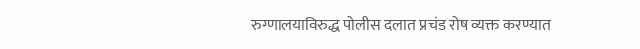रुग्णालयाविरुद्ध पोलीस दलात प्रचंड रोष व्यक्त करण्यात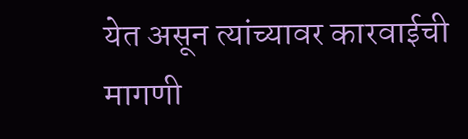येत असून त्यांच्यावर कारवाईची मागणी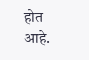होत आहे.